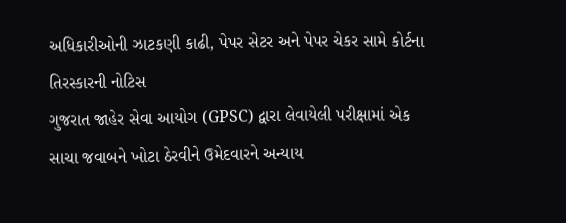અધિકારીઓની ઝાટકણી કાઢી, પેપર સેટર અને પેપર ચેકર સામે કોર્ટના તિરસ્કારની નોટિસ
ગુજરાત જાહેર સેવા આયોગ (GPSC) દ્વારા લેવાયેલી પરીક્ષામાં એક સાચા જવાબને ખોટા ઠેરવીને ઉમેદવારને અન્યાય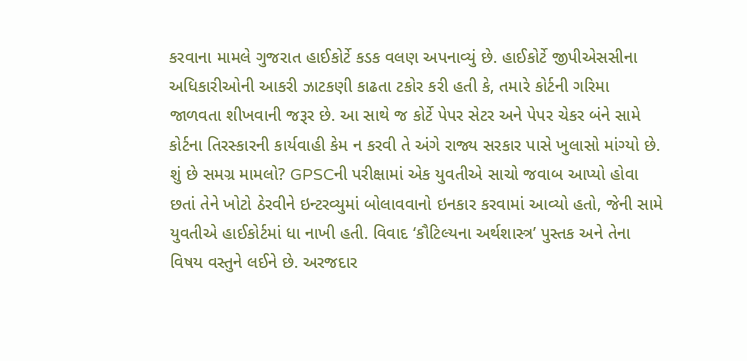કરવાના મામલે ગુજરાત હાઈકોર્ટે કડક વલણ અપનાવ્યું છે. હાઈકોર્ટે જીપીએસસીના અધિકારીઓની આકરી ઝાટકણી કાઢતા ટકોર કરી હતી કે, તમારે કોર્ટની ગરિમા જાળવતા શીખવાની જરૂર છે. આ સાથે જ કોર્ટે પેપર સેટર અને પેપર ચેકર બંને સામે કોર્ટના તિરસ્કારની કાર્યવાહી કેમ ન કરવી તે અંગે રાજ્ય સરકાર પાસે ખુલાસો માંગ્યો છે.
શું છે સમગ્ર મામલો? GPSCની પરીક્ષામાં એક યુવતીએ સાચો જવાબ આપ્યો હોવા છતાં તેને ખોટો ઠેરવીને ઇન્ટરવ્યુમાં બોલાવવાનો ઇનકાર કરવામાં આવ્યો હતો, જેની સામે યુવતીએ હાઈકોર્ટમાં ધા નાખી હતી. વિવાદ ‘કૌટિલ્યના અર્થશાસ્ત્ર’ પુસ્તક અને તેના વિષય વસ્તુને લઈને છે. અરજદાર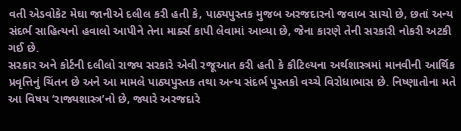વતી એડવોકેટ મેઘા જાનીએ દલીલ કરી હતી કે, પાઠ્યપુસ્તક મુજબ અરજદારનો જવાબ સાચો છે, છતાં અન્ય સંદર્ભ સાહિત્યનો હવાલો આપીને તેના માર્ક્સ કાપી લેવામાં આવ્યા છે, જેના કારણે તેની સરકારી નોકરી અટકી ગઈ છે.
સરકાર અને કોર્ટની દલીલો રાજ્ય સરકારે એવી રજૂઆત કરી હતી કે કૌટિલ્યના અર્થશાસ્ત્રમાં માનવીની આર્થિક પ્રવૃત્તિનું ચિંતન છે અને આ મામલે પાઠ્યપુસ્તક તથા અન્ય સંદર્ભ પુસ્તકો વચ્ચે વિરોધાભાસ છે. નિષ્ણાતોના મતે આ વિષય ‘રાજ્યશાસ્ત્ર’નો છે, જ્યારે અરજદારે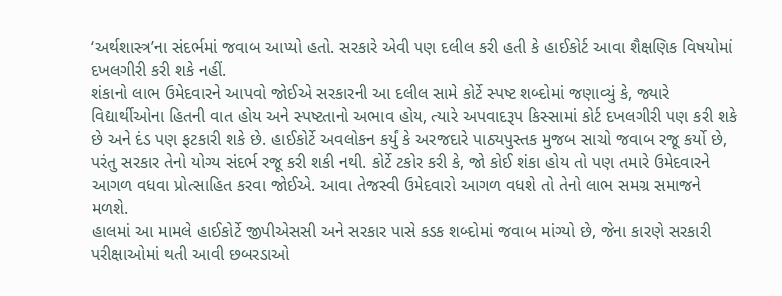‘અર્થશાસ્ત્ર’ના સંદર્ભમાં જવાબ આપ્યો હતો. સરકારે એવી પણ દલીલ કરી હતી કે હાઈકોર્ટ આવા શૈક્ષણિક વિષયોમાં દખલગીરી કરી શકે નહીં.
શંકાનો લાભ ઉમેદવારને આપવો જોઈએ સરકારની આ દલીલ સામે કોર્ટે સ્પષ્ટ શબ્દોમાં જણાવ્યું કે, જ્યારે વિદ્યાર્થીઓના હિતની વાત હોય અને સ્પષ્ટતાનો અભાવ હોય, ત્યારે અપવાદરૂપ કિસ્સામાં કોર્ટ દખલગીરી પણ કરી શકે છે અને દંડ પણ ફટકારી શકે છે. હાઈકોર્ટે અવલોકન કર્યું કે અરજદારે પાઠ્યપુસ્તક મુજબ સાચો જવાબ રજૂ કર્યો છે, પરંતુ સરકાર તેનો યોગ્ય સંદર્ભ રજૂ કરી શકી નથી. કોર્ટે ટકોર કરી કે, જો કોઈ શંકા હોય તો પણ તમારે ઉમેદવારને આગળ વધવા પ્રોત્સાહિત કરવા જોઈએ. આવા તેજસ્વી ઉમેદવારો આગળ વધશે તો તેનો લાભ સમગ્ર સમાજને મળશે.
હાલમાં આ મામલે હાઈકોર્ટે જીપીએસસી અને સરકાર પાસે કડક શબ્દોમાં જવાબ માંગ્યો છે, જેના કારણે સરકારી પરીક્ષાઓમાં થતી આવી છબરડાઓ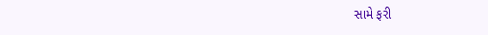સામે ફરી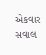એકવાર સવાલ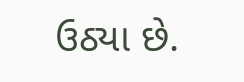ઉઠ્યા છે.